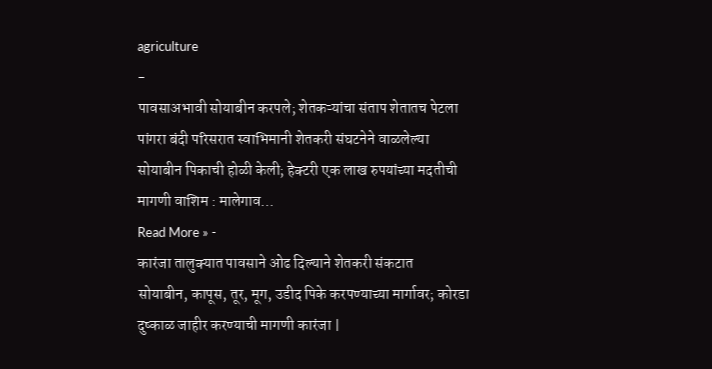agriculture
-
पावसाअभावी सोयाबीन करपले; शेतकऱ्यांचा संताप शेतातच पेटला
पांगरा बंदी परिसरात स्वाभिमानी शेतकरी संघटनेने वाळलेल्या सोयाबीन पिकाची होळी केली; हेक्टरी एक लाख रुपयांच्या मदतीची मागणी वाशिम : मालेगाव…
Read More » -
कारंजा तालुक्यात पावसाने ओढ दिल्याने शेतकरी संकटात
सोयाबीन, कापूस, तूर, मूग, उडीद पिके करपण्याच्या मार्गावर; कोरडा दुष्काळ जाहीर करण्याची मागणी कारंजा |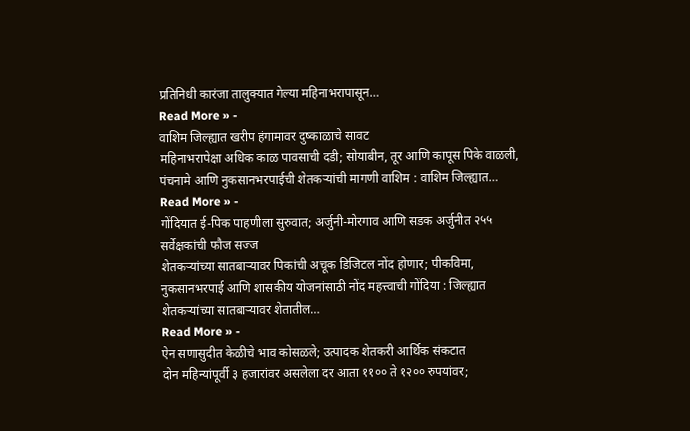प्रतिनिधी कारंजा तालुक्यात गेल्या महिनाभरापासून…
Read More » -
वाशिम जिल्ह्यात खरीप हंगामावर दुष्काळाचे सावट
महिनाभरापेक्षा अधिक काळ पावसाची दडी; सोयाबीन, तूर आणि कापूस पिके वाळली, पंचनामे आणि नुकसानभरपाईची शेतकऱ्यांची मागणी वाशिम : वाशिम जिल्ह्यात…
Read More » -
गोंदियात ई-पिक पाहणीला सुरुवात; अर्जुनी-मोरगाव आणि सडक अर्जुनीत २५५ सर्वेक्षकांची फौज सज्ज
शेतकऱ्यांच्या सातबाऱ्यावर पिकांची अचूक डिजिटल नोंद होणार; पीकविमा, नुकसानभरपाई आणि शासकीय योजनांसाठी नोंद महत्त्वाची गोंदिया : जिल्ह्यात शेतकऱ्यांच्या सातबाऱ्यावर शेतातील…
Read More » -
ऐन सणासुदीत केळीचे भाव कोसळले; उत्पादक शेतकरी आर्थिक संकटात
दोन महिन्यांपूर्वी ३ हजारांवर असलेला दर आता ११०० ते १२०० रुपयांवर;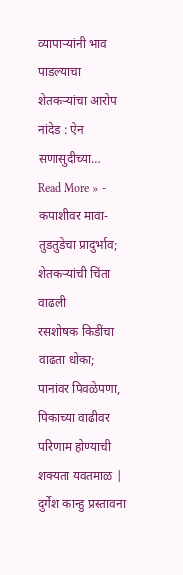व्यापाऱ्यांनी भाव पाडल्याचा शेतकऱ्यांचा आरोप नांदेड : ऐन सणासुदीच्या…
Read More » -
कपाशीवर मावा-तुडतुडेचा प्रादुर्भाव; शेतकऱ्यांची चिंता वाढली
रसशोषक किडींचा वाढता धोका; पानांवर पिवळेपणा, पिकाच्या वाढीवर परिणाम होण्याची शक्यता यवतमाळ | दुर्गेश कान्हु प्रस्तावना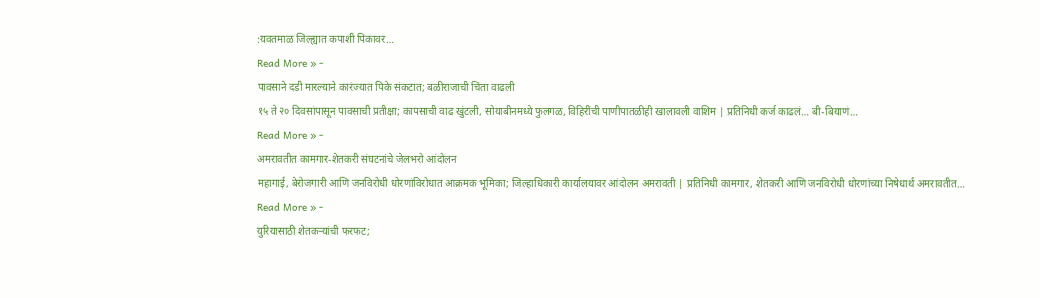:यवतमाळ जिल्ह्यात कपाशी पिकावर…
Read More » -
पावसाने दडी मारल्याने कारंज्यात पिके संकटात; बळीराजाची चिंता वाढली
१५ ते २० दिवसांपासून पावसाची प्रतीक्षा; कापसाची वाढ खुंटली, सोयाबीनमध्ये फुलगळ, विहिरींची पाणीपातळीही खालावली वाशिम | प्रतिनिधी कर्ज काढलं… बी-बियाणं…
Read More » -
अमरावतीत कामगार-शेतकरी संघटनांचे जेलभरो आंदोलन
महागाई, बेरोजगारी आणि जनविरोधी धोरणांविरोधात आक्रमक भूमिका; जिल्हाधिकारी कार्यालयावर आंदोलन अमरावती | प्रतिनिधी कामगार, शेतकरी आणि जनविरोधी धोरणांच्या निषेधार्थ अमरावतीत…
Read More » -
युरियासाठी शेतकऱ्यांची फरफट;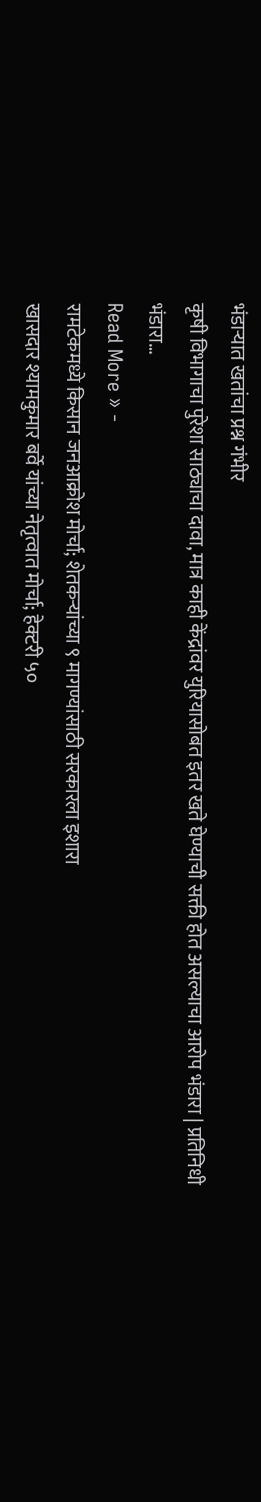भंडाऱ्यात खतांचा प्रश्न गंभीर
कृषी विभागाचा पुरेशा साठ्याचा दावा, मात्र काही केंद्रांवर युरियासोबत इतर खते घेण्याची सक्ती होत असल्याचा आरोप भंडारा | प्रतिनिधी भंडारा…
Read More » -
रामटेकमध्ये किसान जनआक्रोश मोर्चा; शेतकऱ्यांच्या ९ मागण्यांसाठी सरकारला इशारा
खासदार श्यामकुमार बर्वे यांच्या नेतृत्वात मोर्चा; हेक्टरी ५०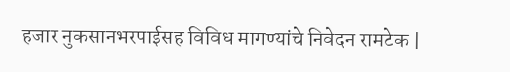हजार नुकसानभरपाईसह विविध मागण्यांचे निवेदन रामटेक |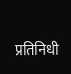प्रतिनिधी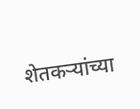शेतकऱ्यांच्या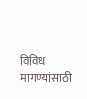विविध मागण्यांसाठी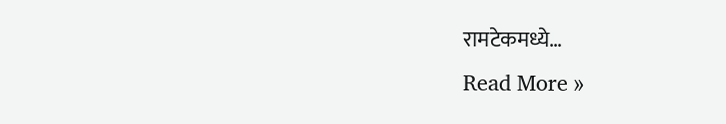रामटेकमध्ये…
Read More »